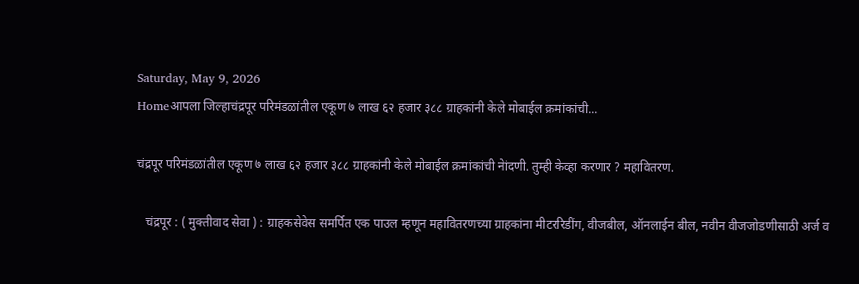Saturday, May 9, 2026
Homeआपला जिल्हाचंद्रपूर परिमंडळांतील एकूण ७ लाख ६२ हजार ३८८ ग्राहकांनी केले मोबाईल क्रमांकांची...

चंद्रपूर परिमंडळांतील एकूण ७ लाख ६२ हजार ३८८ ग्राहकांनी केले मोबाईल क्रमांकांची नेांदणी. तुम्ही केव्हा करणार ? महावितरण.

   चंद्रपूर : ( मुक्तीवाद सेवा ) : ग्राहकसेवेस समर्पित एक पाउल म्हणून महावितरणच्या ग्राहकांना मीटररिडींग, वीजबील, ऑनलाईन बील, नवीन वीजजोडणीसाठी अर्ज व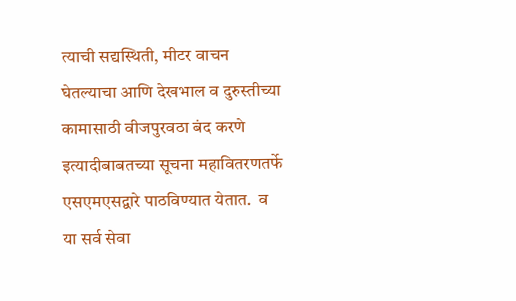त्याची सद्यस्थिती, मीटर वाचन घेतल्याचा आणि देखभाल व दुरुस्तीच्या कामासाठी वीजपुरवठा बंद करणे इत्यादीबाबतच्या सूचना महावितरणतर्फे एसएमएसद्वारे पाठविण्यात येतात.  व या सर्व सेवा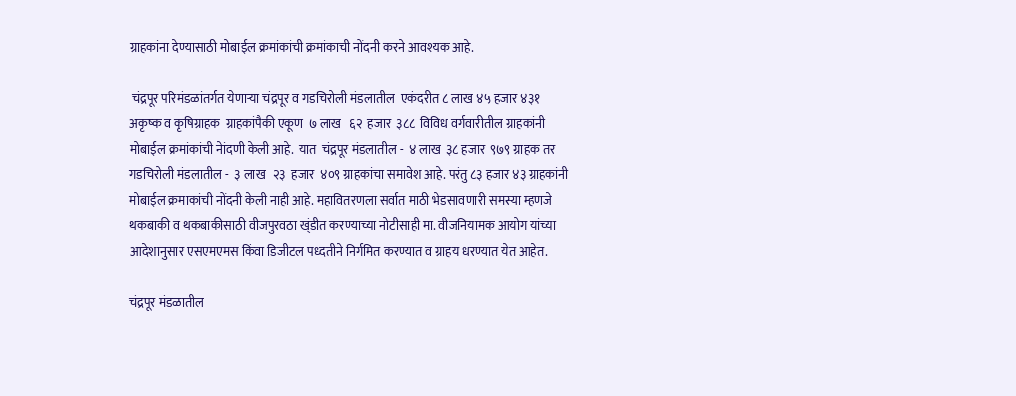ग्राहकांना देण्यासाठी मोबाईल क्रमांकांची क्रमांकाची नोंदनी करने आवश्यक आहे.

 चंद्रपूर परिमंडळांतर्गत येणाऱ्या चंद्रपूर व गडचिरोली मंडलातील  एकंदरीत ८ लाख ४५ हजार ४३१ अकृष्‍क व कृषिग्राहक  ग्राहकांपैकी एकूण  ७ लाख   ६२  हजार  ३८८  विविध वर्गवारीतील ग्राहकांनी मोबाईल क्रमांकांची नेांदणी केली आहे.  यात  चंद्रपूर मंडलातील -  ४ लाख  ३८ हजार  ९७९ ग्राहक तर गडचिरोली मंडलातील -  ३ लाख   २३  हजार  ४०९ ग्राहकांचा समावेश आहे. परंतु ८३ हजार ४३ ग्राहकांनी मोबाईल क्रमाकांची नोंदनी केली नाही आहे. महावितरणला सर्वात माठी भेडसावणारी समस्या म्हणजे थकबाकी व थकबाकीसाठी वीजपुरवठा ख्ंडीत करण्याच्या नोटीसाही मा. वीजनियामक आयोग यांच्या आदेशानुसार एसएमएमस किंवा डिजीटल पध्दतीने निर्गमित करण्यात व ग्राहय धरण्यात येत आहेत.

चंद्रपूर मंडळातील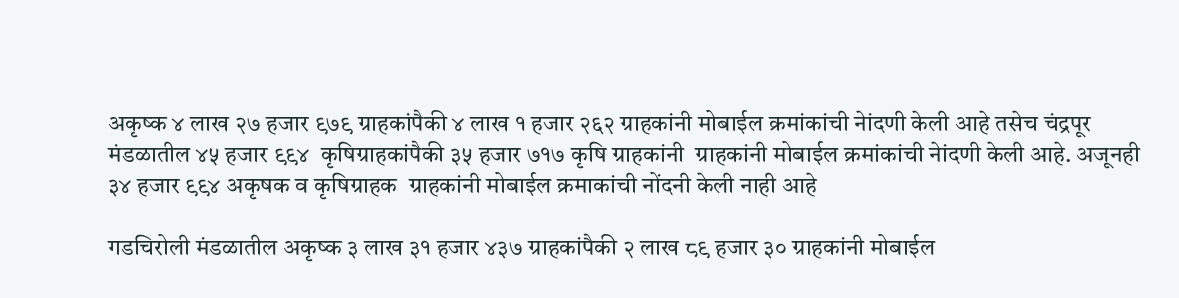अकृष्‍क ४ लाख २७ हजार ९७९ ग्राहकांपैकी ४ लाख १ हजार २६२ ग्राहकांनी मोबाईल क्रमांकांची नेांदणी केली आहे तसेच चंद्रपूर मंडळातील ४५ हजार ९९४  कृषिग्राहकांपैकी ३५ हजार ७१७ कृषि ग्राहकांनी  ग्राहकांनी मोबाईल क्रमांकांची नेांदणी केली आहे. अजूनही ३४ हजार ९९४ अकृषक व कृषिग्राहक  ग्राहकांनी मोबाईल क्रमाकांची नोंदनी केली नाही आहे

गडचिरोली मंडळातील अकृष्‍क ३ लाख ३१ हजार ४३७ ग्राहकांपैकी २ लाख ८९ हजार ३० ग्राहकांनी मोबाईल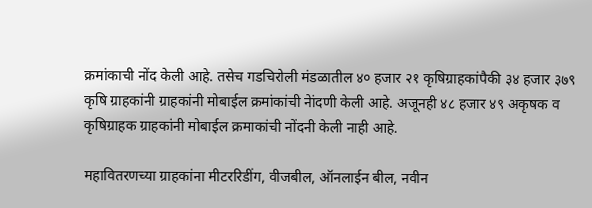क्रमांकाची नोंद केली आहे. तसेच गडचिरोली मंडळातील ४० हजार २१ कृषिग्राहकांपैकी ३४ हजार ३७९ कृषि ग्राहकांनी ग्राहकांनी मोबाईल क्रमांकांची नेांदणी केली आहे. अजूनही ४८ हजार ४९ अकृषक व कृषिग्राहक ग्राहकांनी मोबाईल क्रमाकांची नोंदनी केली नाही आहे.

महावितरणच्या ग्राहकांना मीटररिडींग, वीजबील, ऑनलाईन बील, नवीन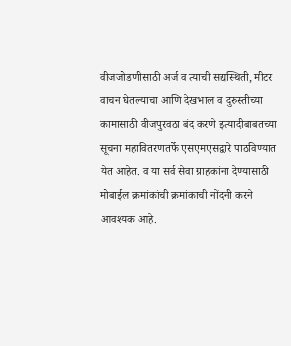वीजजोडणीसाठी अर्ज व त्याची सद्यस्थिती, मीटर वाचन घेतल्याचा आणि देखभाल व दुरुस्तीच्या कामासाठी वीजपुरवठा बंद करणे इत्यादीबाबतच्या सूचना महावितरणतर्फे एसएमएसद्वारे पाठविण्यात येत आहेत. व या सर्व सेवा ग्राहकांना देण्यासाठी मोबाईल क्रमांकांची क्रमांकाची नोंदनी करने आवश्यक आहे.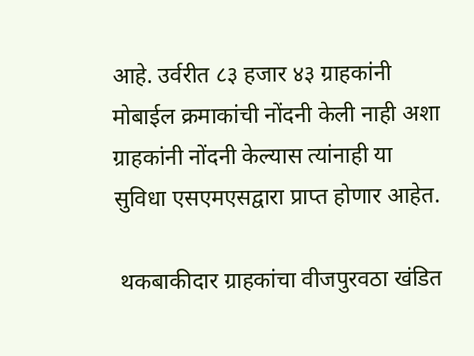आहे. उर्वरीत ८३ हजार ४३ ग्राहकांनी मोबाईल क्रमाकांची नोंदनी केली नाही अशा ग्राहकांनी नोंदनी केल्यास त्यांनाही या सुविधा एसएमएसद्वारा प्राप्त होणार आहेत.

 थकबाकीदार ग्राहकांचा वीजपुरवठा खंडित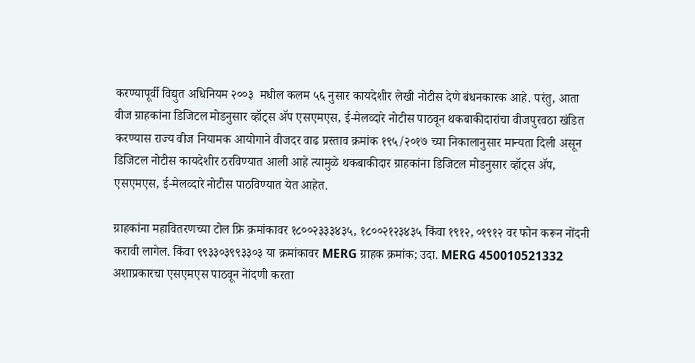करण्यापूर्वी विद्युत अधिनियम २००३  मधील कलम ५६ नुसार कायदेशीर लेखी नोटीस देणे बंधनकारक आहे. परंतु, आता   वीज ग्राहकांना डिजिटल मोडनुसार व्हॉट्स ॲप एसएमएस, ई-मेलव्दारे नोटीस पाठवून थकबाकीदारांचा वीजपुरवठा खंडित करण्यास राज्य वीज नियामक आयोगाने वीजदर वाढ प्रस्ताव क्रमांक १९५/२०१७ च्या निकालानुसार मान्यता दिली असून डिजिटल नोटीस कायदेशीर ठरविण्यात आली आहे त्यामुळे थकबाकीदार ग्राहकांना डिजिटल मोडनुसार व्हॉट्स ॲप, एसएमएस, ई-मेलव्दारे नोटीस पाठविण्यात येत आहेत.

ग्राहकांना महावितरणच्या टोल फ्रि क्रमांकावर १८००२३३३४३५, १८००२१२३४३५ किंवा १९१२, ०१९१२ वर फोन करून नोंदनी करावी लागेल. किंवा ९९३३०३९९३३०३ या क्रमांकावर MERG ग्राहक क्रमांक; उदा. MERG 450010521332 अशाप्रकारचा एसएमएस पाठवून नेांदणी करता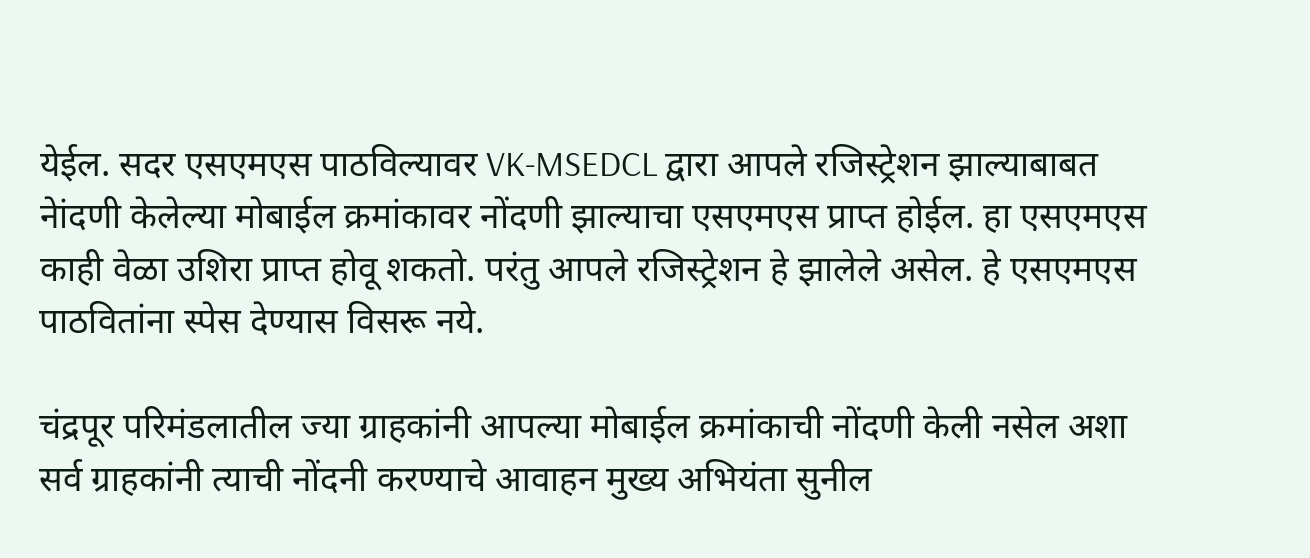येईल. सदर एसएमएस पाठविल्यावर VK-MSEDCL द्वारा आपले रजिस्ट्रेशन झाल्याबाबत नेांदणी केलेल्या मोबाईल क्रमांकावर नोंदणी झाल्याचा एसएमएस प्राप्त होईल. हा एसएमएस काही वेळा उशिरा प्राप्त होवू शकतो. परंतु आपले रजिस्ट्रेशन हे झालेले असेल. हे एसएमएस पाठवितांना स्पेस देण्यास विसरू नये.

चंद्रपूर परिमंडलातील ज्या ग्राहकांनी आपल्या मोबाईल क्रमांकाची नोंदणी केली नसेल अशा सर्व ग्राहकांनी त्याची नोंदनी करण्याचे आवाहन मुख्य अभियंता सुनील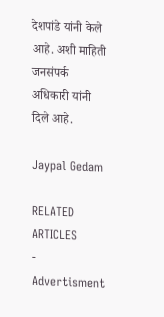देशपांडे यांनी केले आहे. अशी माहिती जनसंपर्क अधिकारी यांनी दिले आहे.

Jaypal Gedam

RELATED ARTICLES
- Advertisment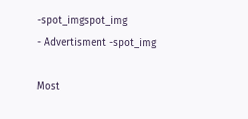-spot_imgspot_img
- Advertisment -spot_img

Most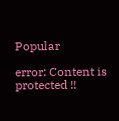Popular

error: Content is protected !!